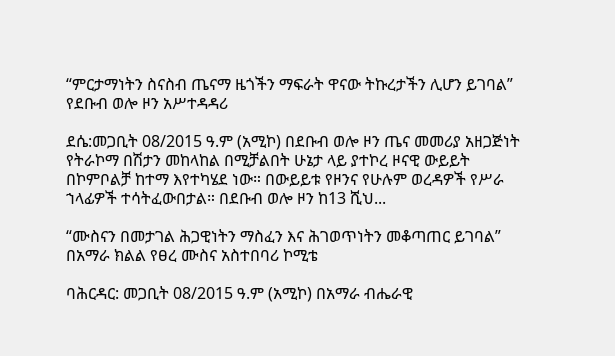“ምርታማነትን ስናስብ ጤናማ ዜጎችን ማፍራት ዋናው ትኩረታችን ሊሆን ይገባል” የደቡብ ወሎ ዞን አሥተዳዳሪ

ደሴ:መጋቢት 08/2015 ዓ.ም (አሚኮ) በደቡብ ወሎ ዞን ጤና መመሪያ አዘጋጅነት የትራኮማ በሽታን መከላከል በሚቻልበት ሁኔታ ላይ ያተኮረ ዞናዊ ውይይት በኮምቦልቻ ከተማ እየተካሄደ ነው። በውይይቱ የዞንና የሁሉም ወረዳዎች የሥራ ኀላፊዎች ተሳትፈውበታል። በደቡብ ወሎ ዞን ከ13 ሺህ...

“ሙስናን በመታገል ሕጋዊነትን ማስፈን እና ሕገወጥነትን መቆጣጠር ይገባል” በአማራ ክልል የፀረ ሙስና አስተበባሪ ኮሚቴ

ባሕርዳር: መጋቢት 08/2015 ዓ.ም (አሚኮ) በአማራ ብሔራዊ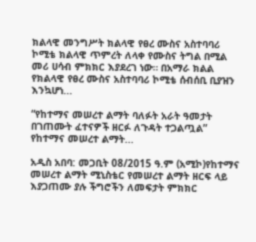ክልላዊ መንግሥት ክልላዊ የፀረ ሙስና አስተባባሪ ኮሚቴ ክልላዊ ጥምረት ለላቀ የሙስና ትግል በሚል መሪ ሀሳብ ምክክር እያደረገ ነው። በአማራ ክልል የክልላዊ የፀረ ሙስና አስተባባሪ ኮሚቴ ሰብሰቢ ቢያዝን እንኳሆነ...

“የከተማና መሠረተ ልማት ባለፉት አራት ዓመታት በገጠሙት ፈተናዎች ዘርፉ ለጉዳት ተጋልጧል” የከተማና መሠረተ ልማት...

አዲስ አበባ: መጋቢት 08/2015 ዓ.ም (አሚኮ)የከተማና መሠረተ ልማት ሚኒስቴር የመሠረተ ልማት ዘርፍ ላይ እያጋጠሙ ያሉ ችግሮችን ለመፍታት ምክክር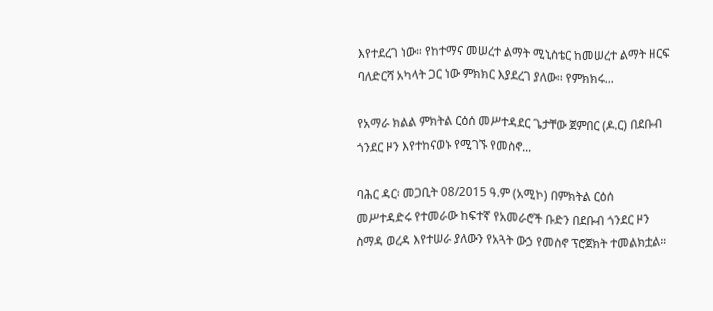እየተደረገ ነው። የከተማና መሠረተ ልማት ሚኒስቴር ከመሠረተ ልማት ዘርፍ ባለድርሻ አካላት ጋር ነው ምክክር እያደረገ ያለው፡፡ የምክክሩ...

የአማራ ክልል ምክትል ርዕሰ መሥተዳደር ጌታቸው ጀምበር (ዶ.ር) በደቡብ ጎንደር ዞን እየተከናወኑ የሚገኙ የመስኖ...

ባሕር ዳር፡ መጋቢት 08/2015 ዓ.ም (አሚኮ) በምክትል ርዕሰ መሥተዳድሩ የተመራው ከፍተኛ የአመራሮች ቡድን በደቡብ ጎንደር ዞን ስማዳ ወረዳ እየተሠራ ያለውን የአጓት ውኃ የመስኖ ፕሮጀክት ተመልክቷል።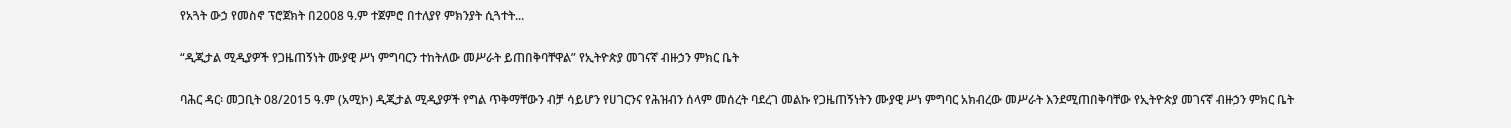የአጓት ውኃ የመስኖ ፕሮጀክት በ2008 ዓ.ም ተጀምሮ በተለያየ ምክንያት ሲጓተት...

“ዲጂታል ሚዲያዎች የጋዜጠኝነት ሙያዊ ሥነ ምግባርን ተከትለው መሥራት ይጠበቅባቸዋል” የኢትዮጵያ መገናኛ ብዙኃን ምክር ቤት

ባሕር ዳር፡ መጋቢት 08/2015 ዓ.ም (አሚኮ) ዲጂታል ሚዲያዎች የግል ጥቅማቸውን ብቻ ሳይሆን የሀገርንና የሕዝብን ሰላም መሰረት ባደረገ መልኩ የጋዜጠኝነትን ሙያዊ ሥነ ምግባር አክብረው መሥራት እንደሚጠበቅባቸው የኢትዮጵያ መገናኛ ብዙኃን ምክር ቤት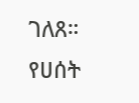ገለጸ። የሀሰት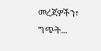መረጃዎችን፣ ግጭት...